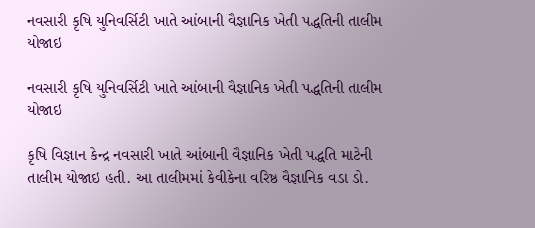નવસારી કૃષિ યુનિવર્સિટી ખાતે આંબાની વૈજ્ઞાનિક ખેતી પદ્ધતિની તાલીમ યોજાઇ

નવસારી કૃષિ યુનિવર્સિટી ખાતે આંબાની વૈજ્ઞાનિક ખેતી પદ્ધતિની તાલીમ યોજાઇ

કૃષિ વિજ્ઞાન કેન્દ્ર નવસારી ખાતે આંબાની વૈજ્ઞાનિક ખેતી પદ્ધતિ માટેની તાલીમ યોજાઇ હતી. આ તાલીમમાં કેવીકેના વરિષ્ઠ વૈજ્ઞાનિક વડા ડો.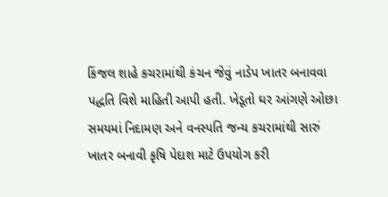કિંજલ શાહે કચરામાંથી કંચન જેવું નાડેપ ખાતર બનાવવા પદ્ધતિ વિશે માહિતી આપી હતી. ખેડૂતો ઘર આંગણે ઓછા સમયમાં નિદામણ અને વનસ્પતિ જન્ય કચરામાંથી સારું ખાતર બનાવી કૃષિ પેદાશ માટે ઉપયોગ કરી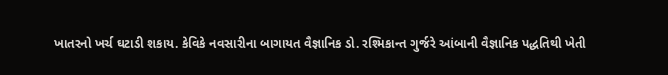ખાતરનો ખર્ચ ઘટાડી શકાય. કેવિકે નવસારીના બાગાયત વૈજ્ઞાનિક ડો. રશ્મિકાન્ત ગુર્જરે આંબાની વૈજ્ઞાનિક પદ્ધતિથી ખેતી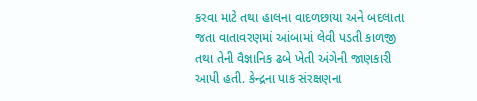કરવા માટે તથા હાલના વાદળછાયા અને બદલાતા જતા વાતાવરણમાં આંબામાં લેવી પડતી કાળજી તથા તેની વૈજ્ઞાનિક ઢબે ખેતી અંગેની જાણકારી આપી હતી. કેન્દ્રના પાક સંરક્ષણના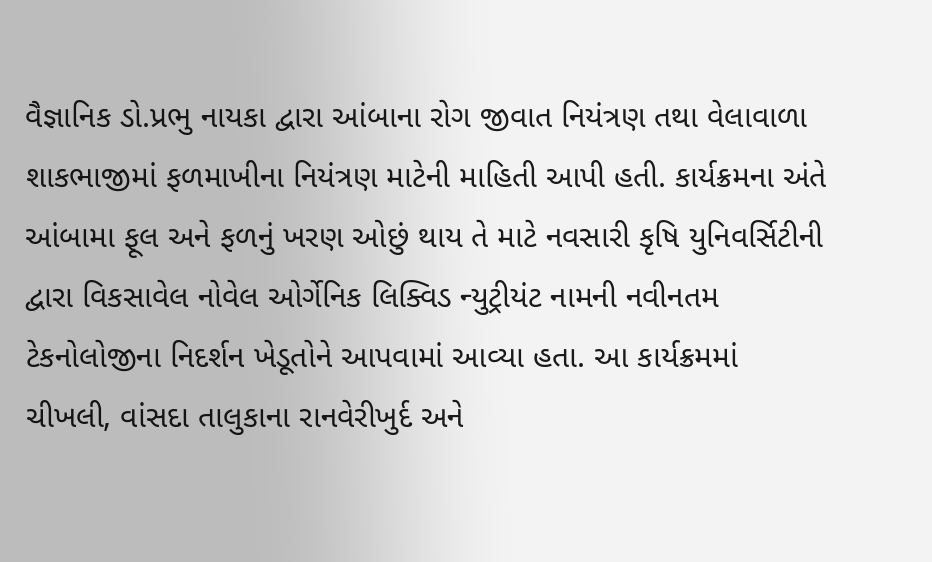વૈજ્ઞાનિક ડો.પ્રભુ નાયકા દ્વારા આંબાના રોગ જીવાત નિયંત્રણ તથા વેલાવાળા શાકભાજીમાં ફળમાખીના નિયંત્રણ માટેની માહિતી આપી હતી. કાર્યક્રમના અંતે આંબામા ફૂલ અને ફળનું ખરણ ઓછું થાય તે માટે નવસારી કૃષિ યુનિવર્સિટીની દ્વારા વિકસાવેલ નોવેલ ઓર્ગેનિક લિક્વિડ ન્યુટ્રીયંટ નામની નવીનતમ ટેકનોલોજીના નિદર્શન ખેડૂતોને આપવામાં આવ્યા હતા. આ કાર્યક્રમમાં ચીખલી, વાંસદા તાલુકાના રાનવેરીખુર્દ અને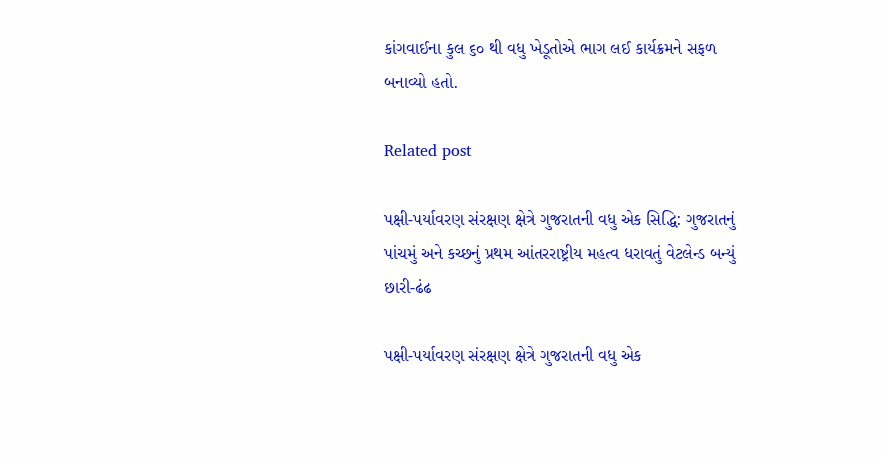કાંગવાઈના કુલ ૬૦ થી વધુ ખેડૂતોએ ભાગ લઈ કાર્યક્રમને સફળ બનાવ્યો હતો.

Related post

પક્ષી-પર્યાવરણ સંરક્ષણ ક્ષેત્રે ગુજરાતની વધુ એક સિદ્ધિ: ગુજરાતનું પાંચમું અને કચ્છનું પ્રથમ આંતરરાષ્ટ્રીય મહત્વ ધરાવતું વેટલેન્ડ બન્યું છારી-ઢંઢ

પક્ષી-પર્યાવરણ સંરક્ષણ ક્ષેત્રે ગુજરાતની વધુ એક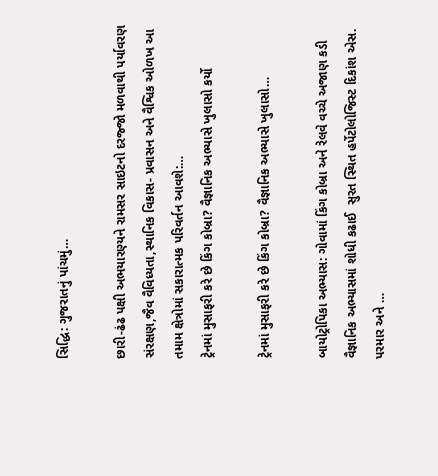સિદ્ધિ: ગુજરાતનું પાંચમું…

છારી-ઢંઢ પક્ષી અભયારણ્યને રામસર સાઇટનો દરજ્જો મળવાથી પર્યાવરણ સંરક્ષણ,જૈવ વૈવિધ્યતા,સ્થાનિક વિકાસ- પ્રવાસન અને વૈશ્વિક ઓળખ આ તમામ ક્ષેત્રોમાં સકારાત્મક પરિવર્તન આવશે:…
ટ્રેનમાં મુસાફરી કરે છે કિંગ કોબ્રા? વૈજ્ઞાનિક અભ્યાસે ખુલાસો કર્યો

ટ્રેનમાં મુસાફરી કરે છે કિંગ કોબ્રા? વૈજ્ઞાનિક અભ્યાસે ખુલાસો…

બાયોટ્રોપિકા અભ્યાસ: ગોવામાં કિંગ કોબ્રા અને રેલવે વચ્ચે અજાણ કડી વૈજ્ઞાનિક અભ્યાસમાં શોધી કઢાઈ  સુરત સ્થિત હર્પેટોલોજિસ્ટ દિકાંશ એસ. પરમાર અને …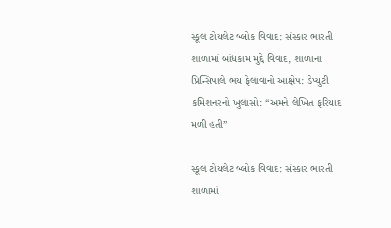સ્કૂલ ટોયલેટ બ્લોક વિવાદ: સંસ્કાર ભારતી શાળામાં બાંધકામ મુદ્દે વિવાદ, શાળાના પ્રિન્સિપાલે ભય ફેલાવાનો આક્ષેપ: ડેપ્યુટી કમિશનરનો ખુલાસો: “અમને લેખિત ફરિયાદ મળી હતી”

સ્કૂલ ટોયલેટ બ્લોક વિવાદ: સંસ્કાર ભારતી શાળામાં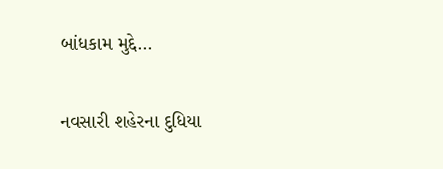બાંધકામ મુદ્દે…

નવસારી શહેરના દુધિયા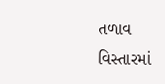તળાવ વિસ્તારમાં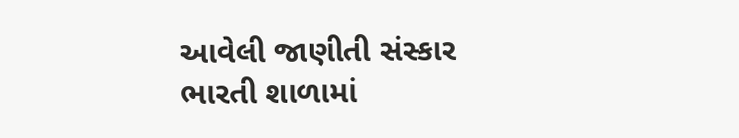આવેલી જાણીતી સંસ્કાર ભારતી શાળામાં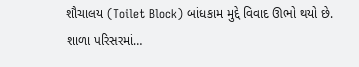શૌચાલય (Toilet Block) બાંધકામ મુદ્દે વિવાદ ઊભો થયો છે. શાળા પરિસરમાં…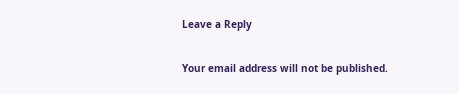Leave a Reply

Your email address will not be published.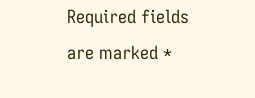Required fields are marked *